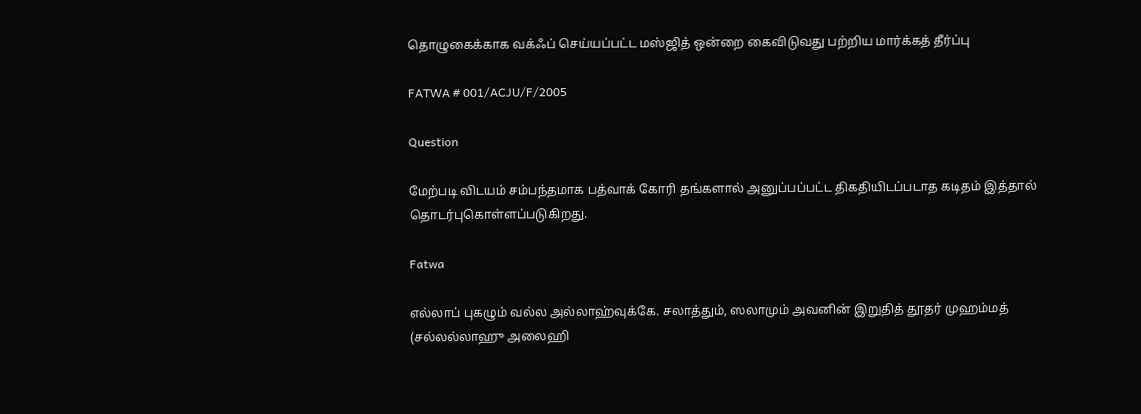தொழுகைக்காக வக்ஃப் செய்யப்பட்ட மஸ்ஜித் ஒன்றை கைவிடுவது பற்றிய மார்க்கத் தீர்ப்பு

FATWA # 001/ACJU/F/2005

Question

மேற்படி விடயம் சம்பந்தமாக பத்வாக் கோரி தங்களால் அனுப்பப்பட்ட திகதியிடப்படாத கடிதம் இத்தால் தொடர்புகொள்ளப்படுகிறது.

Fatwa

எல்லாப் புகழும் வல்ல அல்லாஹ்வுக்கே. சலாத்தும், ஸலாமும் அவனின் இறுதித் தூதர் முஹம்மத் (சல்லல்லாஹு அலைஹி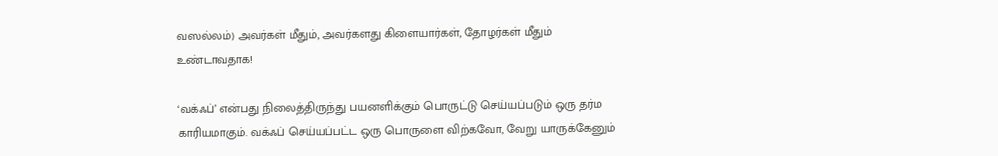வஸல்லம்) அவர்கள் மீதும், அவர்களது கிளையார்கள், தோழர்கள் மீதும் உண்டாவதாக!

‘வக்ஃப்’ என்பது நிலைத்திருந்து பயனளிக்கும் பொருட்டு செய்யப்படும் ஒரு தர்ம காரியமாகும். வக்ஃப் செய்யப்பட்ட ஒரு பொருளை விற்கவோ, வேறு யாருக்கேனும்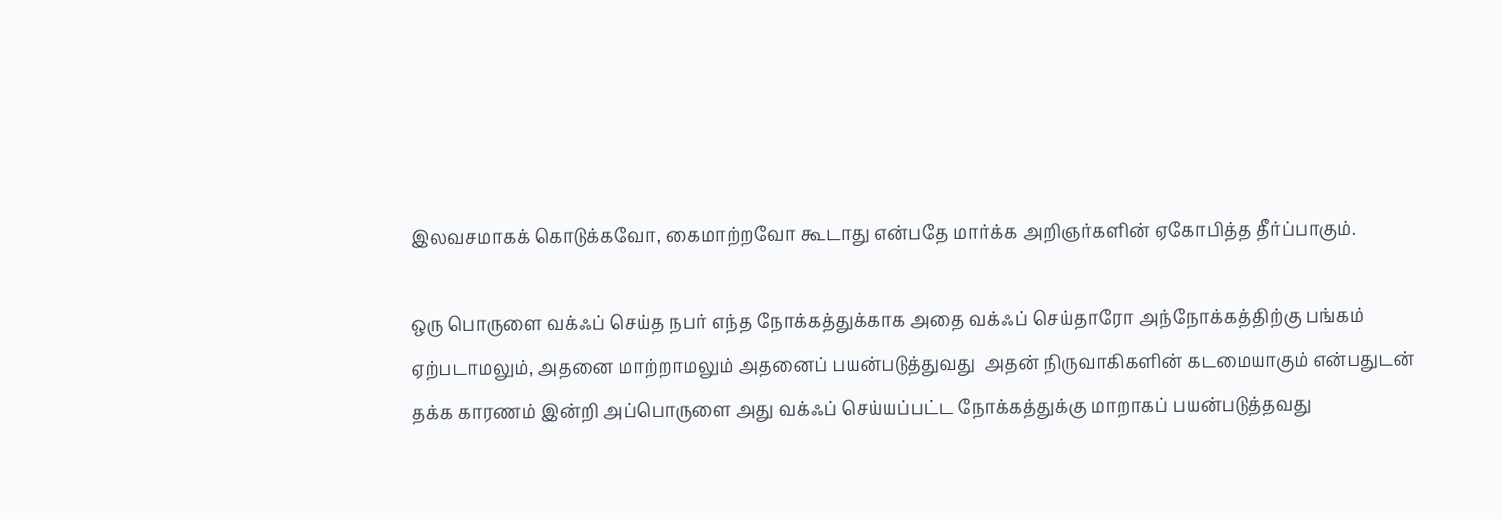இலவசமாகக் கொடுக்கவோ, கைமாற்றவோ கூடாது என்பதே மார்க்க அறிஞர்களின் ஏகோபித்த தீர்ப்பாகும்.

ஒரு பொருளை வக்ஃப் செய்த நபர் எந்த நோக்கத்துக்காக அதை வக்ஃப் செய்தாரோ அந்நோக்கத்திற்கு பங்கம் ஏற்படாமலும், அதனை மாற்றாமலும் அதனைப் பயன்படுத்துவது  அதன் நிருவாகிகளின் கடமையாகும் என்பதுடன் தக்க காரணம் இன்றி அப்பொருளை அது வக்ஃப் செய்யப்பட்ட நோக்கத்துக்கு மாறாகப் பயன்படுத்தவது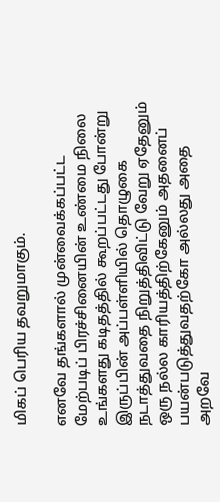மிகப் பெரிய தவறுமாகும்.

எனவே தங்களால் முன்வைக்கப்பட்ட மேற்படிப் பிரச்சினையின் உண்மை நிலை உங்களது கடிதத்தில் கூறப்பட்டது போன்று இருப்பின் அப்பள்ளியில் தொழுகை நடாத்துவதை நிறுத்திவிட்டு வேறு ஏதேனும் ஒரு நல்ல காரியத்திற்கேனும் அதனைப் பயன்படுத்துவதற்கோ அல்லது அதை அறவே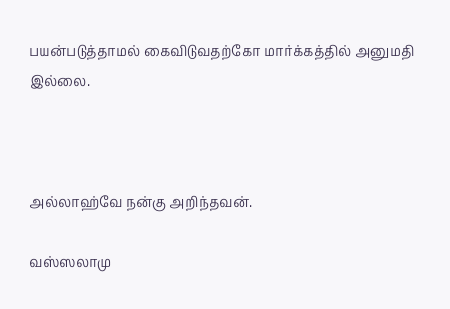பயன்படுத்தாமல் கைவிடுவதற்கோ மார்க்கத்தில் அனுமதி இல்லை.



அல்லாஹ்வே நன்கு அறிந்தவன்.

வஸ்ஸலாமு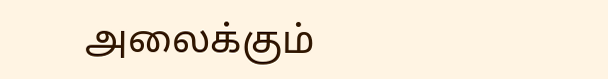அலைக்கும்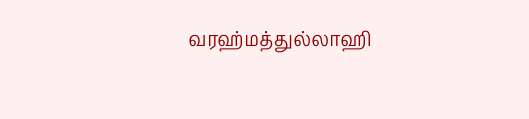வரஹ்மத்துல்லாஹி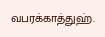வபரக்காத்துஹ்.